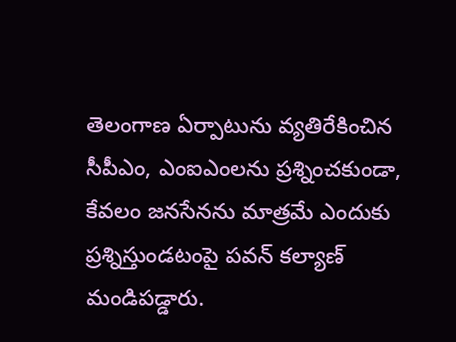తెలంగాణ ఏర్పాటును వ్యతిరేకించిన సీపీఎం, ఎంఐఎంలను ప్రశ్నించకుండా, కేవలం జనసేనను మాత్రమే ఎందుకు ప్రశ్నిస్తుండటంపై పవన్ కల్యాణ్ మండిపడ్డారు.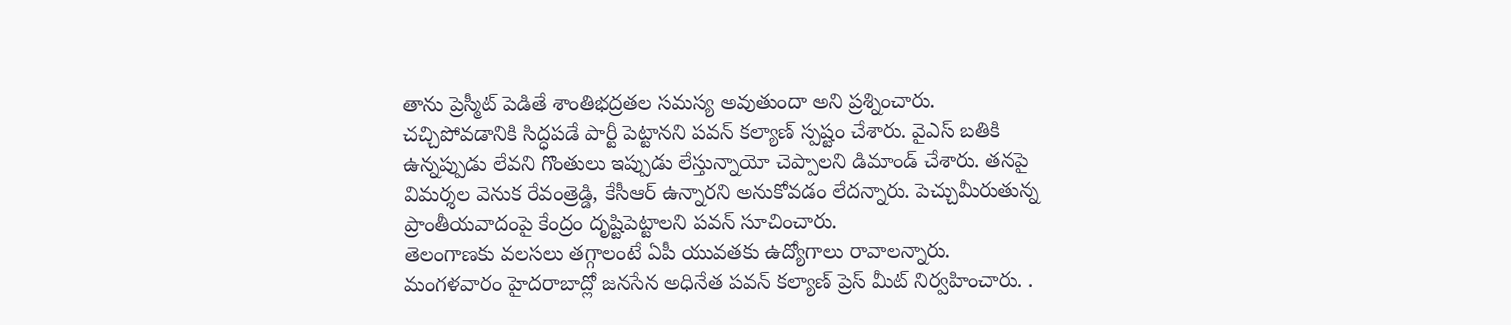తాను ప్రెస్మీట్ పెడితే శాంతిభద్రతల సమస్య అవుతుందా అని ప్రశ్నించారు. చచ్చిపోవడానికి సిద్ధపడే పార్టీ పెట్టానని పవన్ కల్యాణ్ స్పష్టం చేశారు. వైఎస్ బతికి ఉన్నప్పుడు లేవని గొంతులు ఇప్పుడు లేస్తున్నాయో చెప్పాలని డిమాండ్ చేశారు. తనపై విమర్శల వెనుక రేవంత్రెడ్డి, కేసీఆర్ ఉన్నారని అనుకోవడం లేదన్నారు. పెచ్చుమీరుతున్న ప్రాంతీయవాదంపై కేంద్రం దృష్టిపెట్టాలని పవన్ సూచించారు.
తెలంగాణకు వలసలు తగ్గాలంటే ఏపీ యువతకు ఉద్యోగాలు రావాలన్నారు. మంగళవారం హైదరాబాద్లో జనసేన అధినేత పవన్ కల్యాణ్ ప్రెస్ మీట్ నిర్వహించారు. .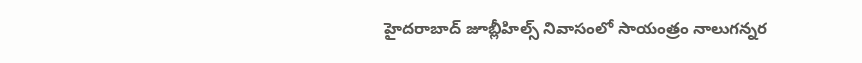హైదరాబాద్ జూబ్లీహిల్స్ నివాసంలో సాయంత్రం నాలుగన్నర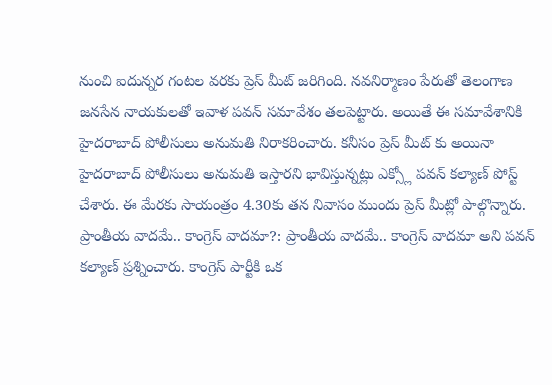నుంచి ఐదున్నర గంటల వరకు ప్రెస్ మీట్ జరిగింది. నవనిర్మాణం పేరుతో తెలంగాణ జనసేన నాయకులతో ఇవాళ పవన్ సమావేశం తలపెట్టారు. అయితే ఈ సమావేశానికి హైదరాబాద్ పోలీసులు అనుమతి నిరాకరించారు. కనీసం ప్రెస్ మీట్ కు అయినా హైదరాబాద్ పోలీసులు అనుమతి ఇస్తారని భావిస్తున్నట్లు ఎక్స్లో పవన్ కల్యాణ్ పోస్ట్ చేశారు. ఈ మేరకు సాయంత్రం 4.30కు తన నివాసం ముందు ప్రెస్ మీట్లో పాల్గొన్నారు.
ప్రాంతీయ వాదమే.. కాంగ్రెస్ వాదమా?: ప్రాంతీయ వాదమే.. కాంగ్రెస్ వాదమా అని పవన్ కల్యాణ్ ప్రశ్నించారు. కాంగ్రెస్ పార్టీకి ఒక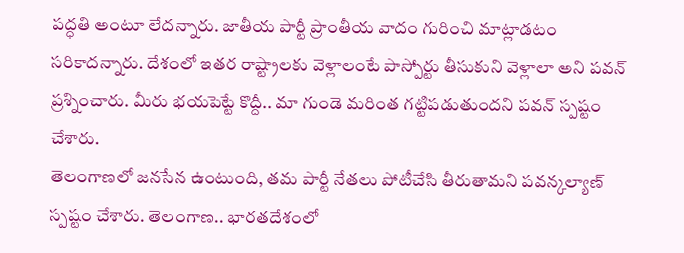పద్ధతి అంటూ లేదన్నారు. జాతీయ పార్టీ ప్రాంతీయ వాదం గురించి మాట్లాడటం సరికాదన్నారు. దేశంలో ఇతర రాష్ట్రాలకు వెళ్లాలంటే పాస్పోర్టు తీసుకుని వెళ్లాలా అని పవన్ ప్రశ్నించారు. మీరు భయపెట్టే కొద్దీ.. మా గుండె మరింత గట్టిపడుతుందని పవన్ స్పష్టం చేశారు.
తెలంగాణలో జనసేన ఉంటుంది, తమ పార్టీ నేతలు పోటీచేసి తీరుతామని పవన్కల్యాణ్ స్పష్టం చేశారు. తెలంగాణ.. భారతదేశంలో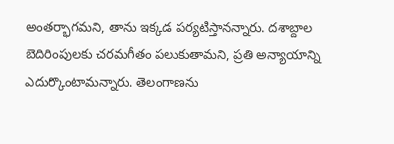అంతర్భాగమని, తాను ఇక్కడ పర్యటిస్తానన్నారు. దశాబ్దాల బెదిరింపులకు చరమగీతం పలుకుతామని, ప్రతి అన్యాయాన్ని ఎదుర్కొంటామన్నారు. తెలంగాణను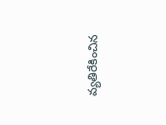వ్యతిరేకించిన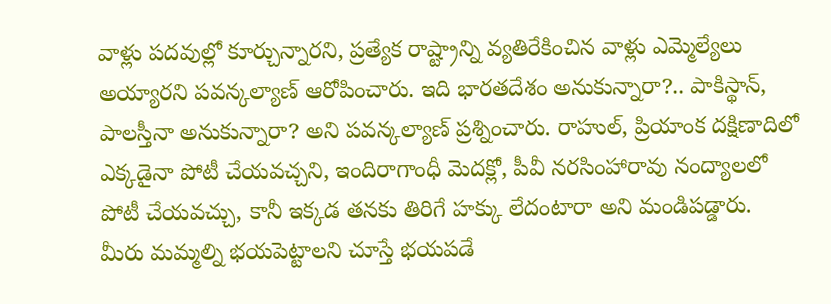వాళ్లు పదవుల్లో కూర్చున్నారని, ప్రత్యేక రాష్ట్రాన్ని వ్యతిరేకించిన వాళ్లు ఎమ్మెల్యేలు అయ్యారని పవన్కల్యాణ్ ఆరోపించారు. ఇది భారతదేశం అనుకున్నారా?.. పాకిస్థాన్, పాలస్తీనా అనుకున్నారా? అని పవన్కల్యాణ్ ప్రశ్నించారు. రాహుల్, ప్రియాంక దక్షిణాదిలో ఎక్కడైనా పోటీ చేయవచ్చని, ఇందిరాగాంధీ మెదక్లో, పీవీ నరసింహారావు నంద్యాలలో పోటీ చేయవచ్చు, కానీ ఇక్కడ తనకు తిరిగే హక్కు లేదంటారా అని మండిపడ్డారు.
మీరు మమ్మల్ని భయపెట్టాలని చూస్తే భయపడే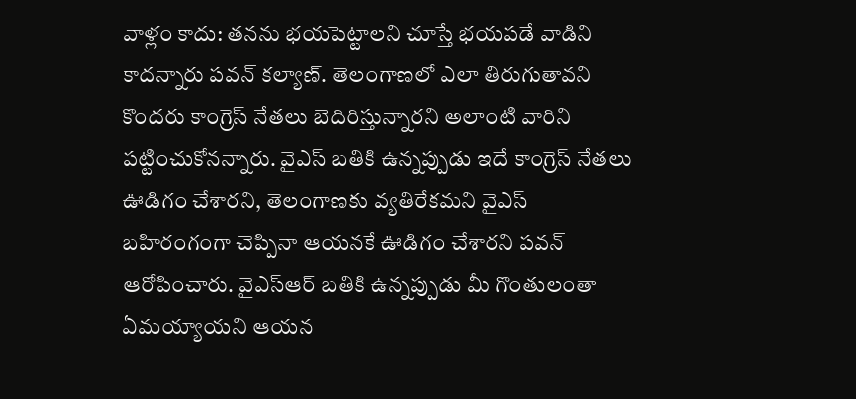వాళ్లం కాదు: తనను భయపెట్టాలని చూస్తే భయపడే వాడిని కాదన్నారు పవన్ కల్యాణ్. తెలంగాణలో ఎలా తిరుగుతావని కొందరు కాంగ్రెస్ నేతలు బెదిరిస్తున్నారని అలాంటి వారిని పట్టించుకోనన్నారు. వైఎస్ బతికి ఉన్నప్పుడు ఇదే కాంగ్రెస్ నేతలు ఊడిగం చేశారని, తెలంగాణకు వ్యతిరేకమని వైఎస్ బహిరంగంగా చెప్పినా ఆయనకే ఊడిగం చేశారని పవన్ ఆరోపించారు. వైఎస్ఆర్ బతికి ఉన్నప్పుడు మీ గొంతులంతా ఏమయ్యాయని ఆయన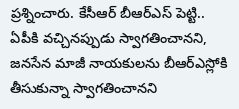ప్రశ్నించారు. కేసీఆర్ బీఆర్ఎస్ పెట్టి.. ఏపీకి వచ్చినప్పుడు స్వాగతించానని, జనసేన మాజీ నాయకులను బీఆర్ఎస్లోకి తీసుకున్నా స్వాగతించానని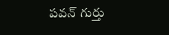పవన్ గుర్తు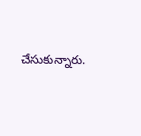చేసుకున్నారు.